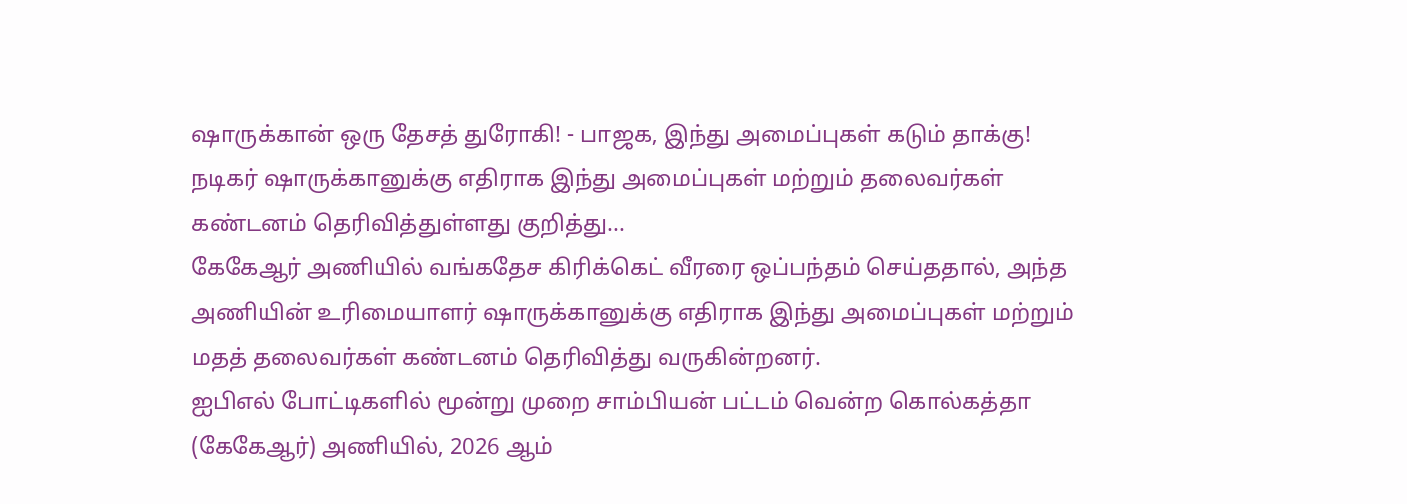ஷாருக்கான் ஒரு தேசத் துரோகி! - பாஜக, இந்து அமைப்புகள் கடும் தாக்கு!
நடிகர் ஷாருக்கானுக்கு எதிராக இந்து அமைப்புகள் மற்றும் தலைவர்கள் கண்டனம் தெரிவித்துள்ளது குறித்து...
கேகேஆர் அணியில் வங்கதேச கிரிக்கெட் வீரரை ஒப்பந்தம் செய்ததால், அந்த அணியின் உரிமையாளர் ஷாருக்கானுக்கு எதிராக இந்து அமைப்புகள் மற்றும் மதத் தலைவர்கள் கண்டனம் தெரிவித்து வருகின்றனர்.
ஐபிஎல் போட்டிகளில் மூன்று முறை சாம்பியன் பட்டம் வென்ற கொல்கத்தா (கேகேஆர்) அணியில், 2026 ஆம்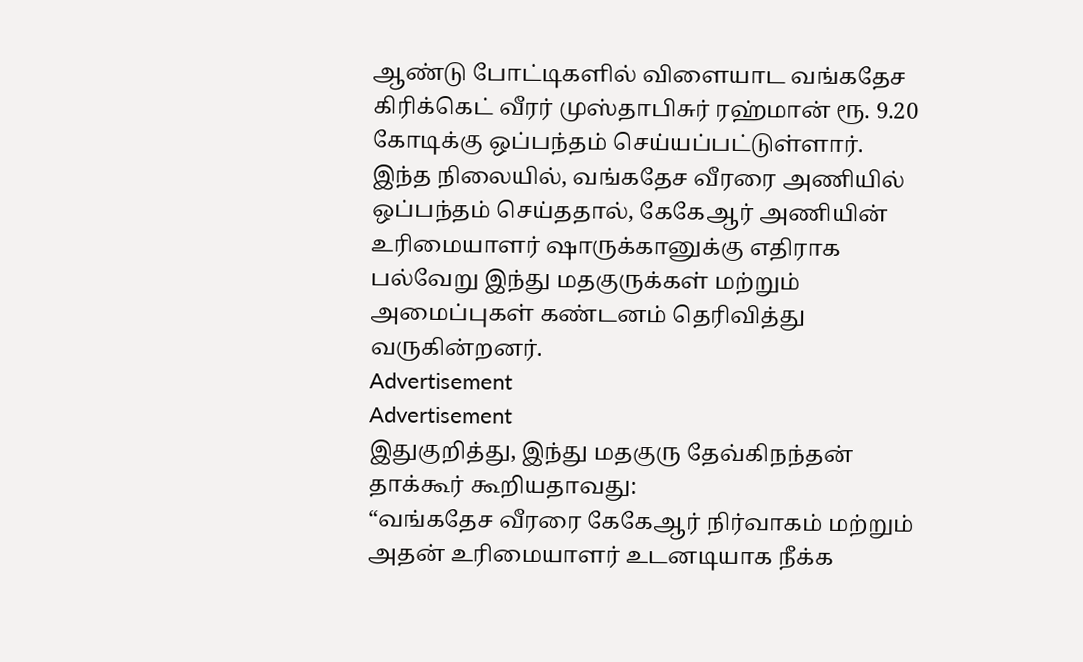ஆண்டு போட்டிகளில் விளையாட வங்கதேச கிரிக்கெட் வீரர் முஸ்தாபிசுர் ரஹ்மான் ரூ. 9.20 கோடிக்கு ஒப்பந்தம் செய்யப்பட்டுள்ளார்.
இந்த நிலையில், வங்கதேச வீரரை அணியில் ஒப்பந்தம் செய்ததால், கேகேஆர் அணியின் உரிமையாளர் ஷாருக்கானுக்கு எதிராக பல்வேறு இந்து மதகுருக்கள் மற்றும் அமைப்புகள் கண்டனம் தெரிவித்து வருகின்றனர்.
Advertisement
Advertisement
இதுகுறித்து, இந்து மதகுரு தேவ்கிநந்தன் தாக்கூர் கூறியதாவது:
“வங்கதேச வீரரை கேகேஆர் நிர்வாகம் மற்றும் அதன் உரிமையாளர் உடனடியாக நீக்க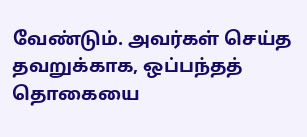வேண்டும். அவர்கள் செய்த தவறுக்காக, ஒப்பந்தத் தொகையை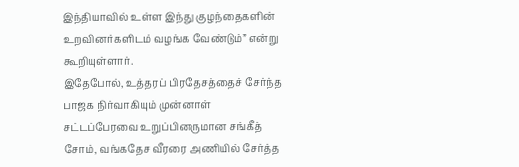இந்தியாவில் உள்ள இந்து குழந்தைகளின் உறவினர்களிடம் வழங்க வேண்டும்” என்று கூறியுள்ளார்.
இதேபோல், உத்தரப் பிரதேசத்தைச் சேர்ந்த பாஜக நிர்வாகியும் முன்னாள் சட்டப்பேரவை உறுப்பினருமான சங்கீத் சோம், வங்கதேச வீரரை அணியில் சேர்த்த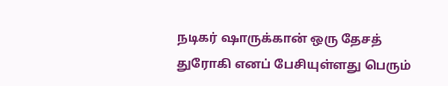நடிகர் ஷாருக்கான் ஒரு தேசத் துரோகி எனப் பேசியுள்ளது பெரும்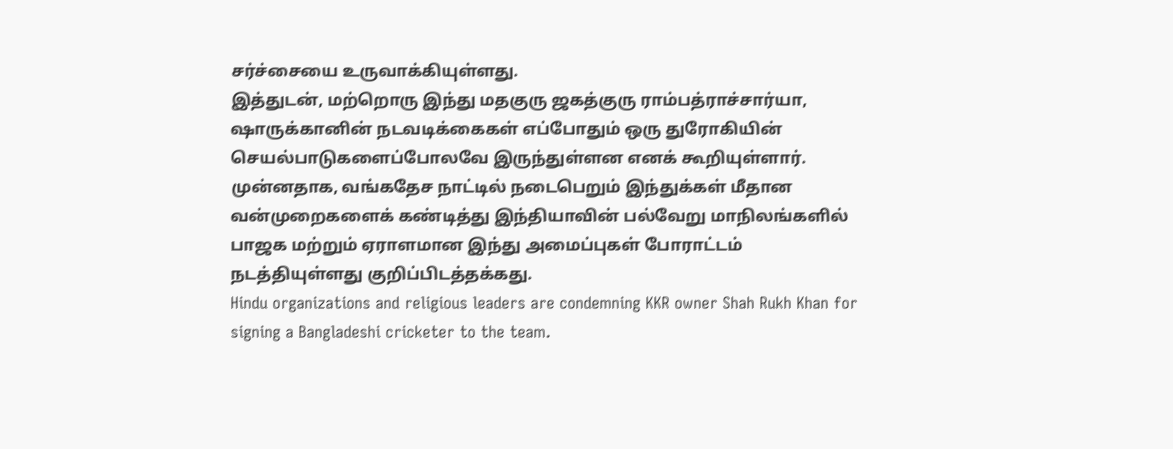சர்ச்சையை உருவாக்கியுள்ளது.
இத்துடன், மற்றொரு இந்து மதகுரு ஜகத்குரு ராம்பத்ராச்சார்யா, ஷாருக்கானின் நடவடிக்கைகள் எப்போதும் ஒரு துரோகியின் செயல்பாடுகளைப்போலவே இருந்துள்ளன எனக் கூறியுள்ளார்.
முன்னதாக, வங்கதேச நாட்டில் நடைபெறும் இந்துக்கள் மீதான வன்முறைகளைக் கண்டித்து இந்தியாவின் பல்வேறு மாநிலங்களில் பாஜக மற்றும் ஏராளமான இந்து அமைப்புகள் போராட்டம் நடத்தியுள்ளது குறிப்பிடத்தக்கது.
Hindu organizations and religious leaders are condemning KKR owner Shah Rukh Khan for signing a Bangladeshi cricketer to the team.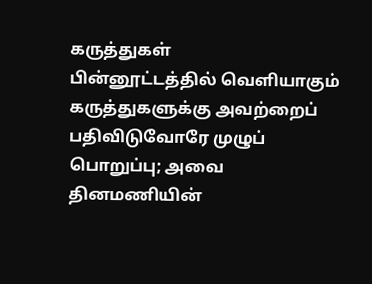கருத்துகள்
பின்னூட்டத்தில் வெளியாகும் கருத்துகளுக்கு அவற்றைப் பதிவிடுவோரே முழுப் பொறுப்பு; அவை தினமணியின்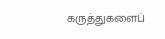கருத்துகளைப்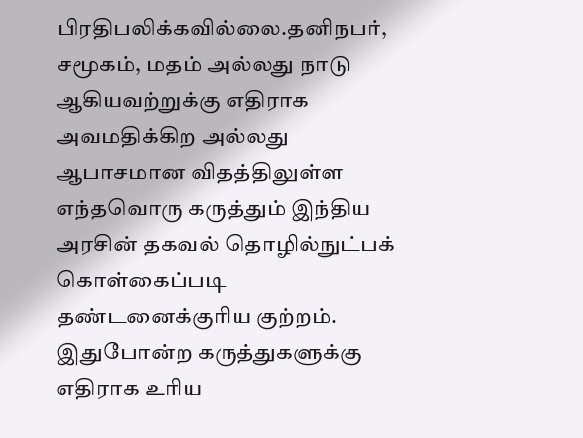பிரதிபலிக்கவில்லை.தனிநபர், சமூகம், மதம் அல்லது நாடு ஆகியவற்றுக்கு எதிராக அவமதிக்கிற அல்லது ஆபாசமான விதத்திலுள்ள எந்தவொரு கருத்தும் இந்திய அரசின் தகவல் தொழில்நுட்பக் கொள்கைப்படி தண்டனைக்குரிய குற்றம். இதுபோன்ற கருத்துகளுக்கு எதிராக உரிய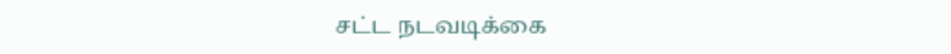சட்ட நடவடிக்கை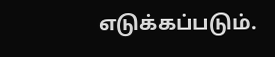எடுக்கப்படும்.